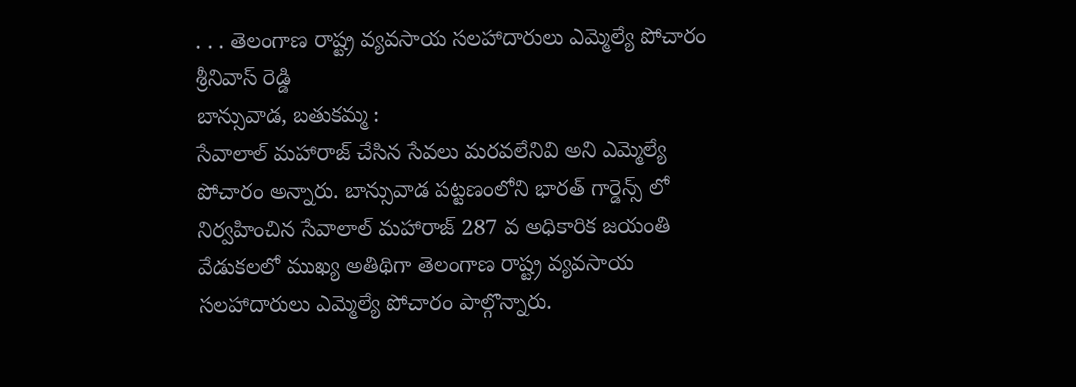. . . తెలంగాణ రాష్ట్ర వ్యవసాయ సలహాదారులు ఎమ్మెల్యే పోచారం శ్రీనివాస్ రెడ్డి
బాన్సువాడ, బతుకమ్మ :
సేవాలాల్ మహారాజ్ చేసిన సేవలు మరవలేనివి అని ఎమ్మెల్యే పోచారం అన్నారు. బాన్సువాడ పట్టణంలోని భారత్ గార్డెన్స్ లో నిర్వహించిన సేవాలాల్ మహారాజ్ 287 వ అధికారిక జయంతి వేడుకలలో ముఖ్య అతిథిగా తెలంగాణ రాష్ట్ర వ్యవసాయ సలహాదారులు ఎమ్మెల్యే పోచారం పాల్గొన్నారు.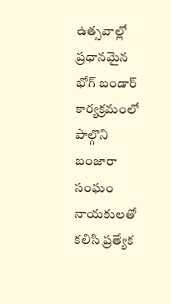ఉత్సవాల్లో ప్రధానమైన భోగ్ బండార్ కార్యక్రమంలో పాల్గొని బంజారా సంఘం నాయకులతో కలిసి ప్రత్యేక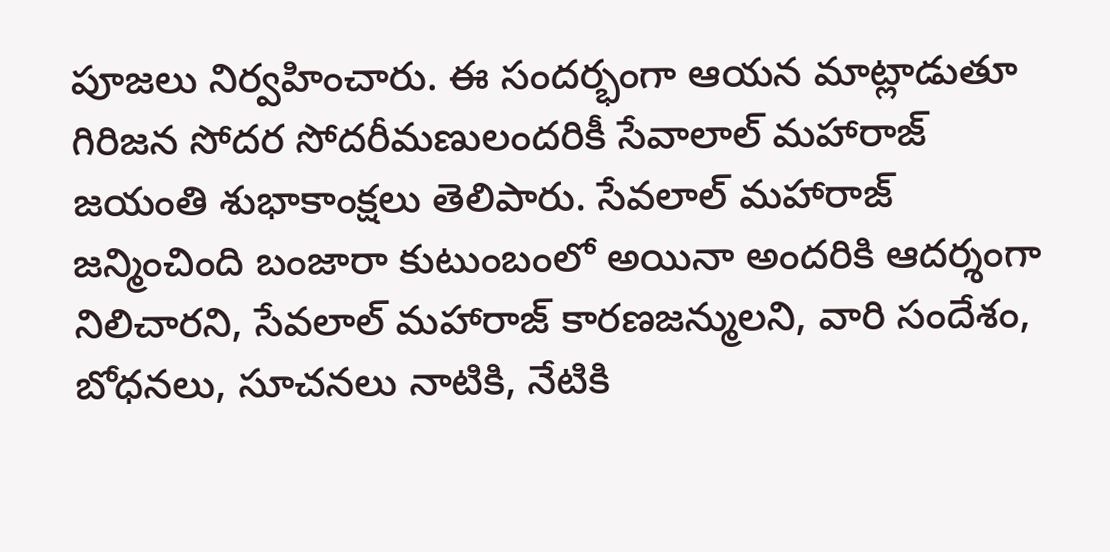పూజలు నిర్వహించారు. ఈ సందర్భంగా ఆయన మాట్లాడుతూ గిరిజన సోదర సోదరీమణులందరికీ సేవాలాల్ మహారాజ్ జయంతి శుభాకాంక్షలు తెలిపారు. సేవలాల్ మహారాజ్ జన్మించింది బంజారా కుటుంబంలో అయినా అందరికి ఆదర్శంగా నిలిచారని, సేవలాల్ మహారాజ్ కారణజన్ములని, వారి సందేశం, బోధనలు, సూచనలు నాటికి, నేటికి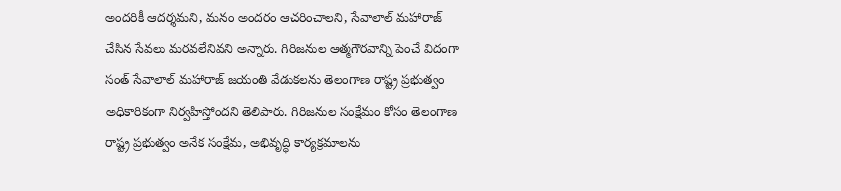అందరికీ ఆదర్శమని, మనం అందరం ఆచరించాలని, సేవాలాల్ మహారాజ్ చేసిన సేవలు మరవలేనివని అన్నారు. గిరిజనుల ఆత్మగౌరవాన్ని పెంచే విదంగా సంత్ సేవాలాల్ మహారాజ్ జయంతి వేడుకలను తెలంగాణ రాష్ట్ర ప్రభుత్వం అధికారికంగా నిర్వహిస్తోందని తెలిపారు. గిరిజనుల సంక్షేమం కోసం తెలంగాణ రాష్ట్ర ప్రభుత్వం అనేక సంక్షేమ, అభివృద్ధి కార్యక్రమాలను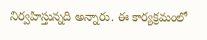నిర్వహిస్తున్నది అన్నారు. ఈ కార్యక్రమంలో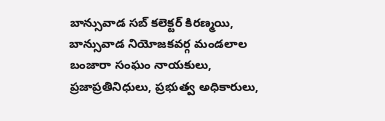బాన్సువాడ సబ్ కలెక్టర్ కిరణ్మయి, బాన్సువాడ నియోజకవర్గ మండలాల బంజారా సంఘం నాయకులు, ప్రజాప్రతినిధులు, ప్రభుత్వ అధికారులు,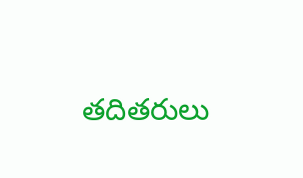తదితరులు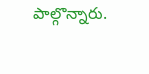పాల్గొన్నారు.